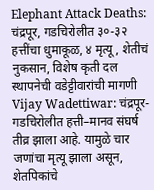Elephant Attack Deaths: चंद्रपूर, गडचिरोलीत ३०-३२ हत्तींचा धुमाकूळ, ४ मृत्यू, शेतीचं नुकसान, विशेष कृती दल स्थापनेची वडेट्टीवारांची मागणी
Vijay Wadettiwar: चंद्रपूर-गडचिरोलीत हत्ती–मानव संघर्ष तीव्र झाला आहे. यामुळे चार जणांचा मृत्यू झाला असून, शेतपिकांचे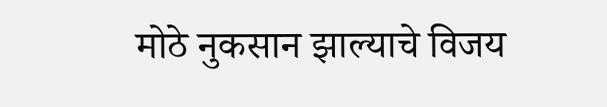मोठे नुकसान झाल्याचे विजय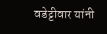वडेट्टीवार यांनी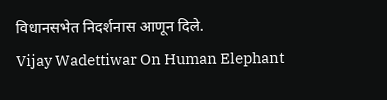विधानसभेत निदर्शनास आणून दिले.
Vijay Wadettiwar On Human Elephant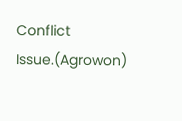Conflict Issue.(Agrowon)